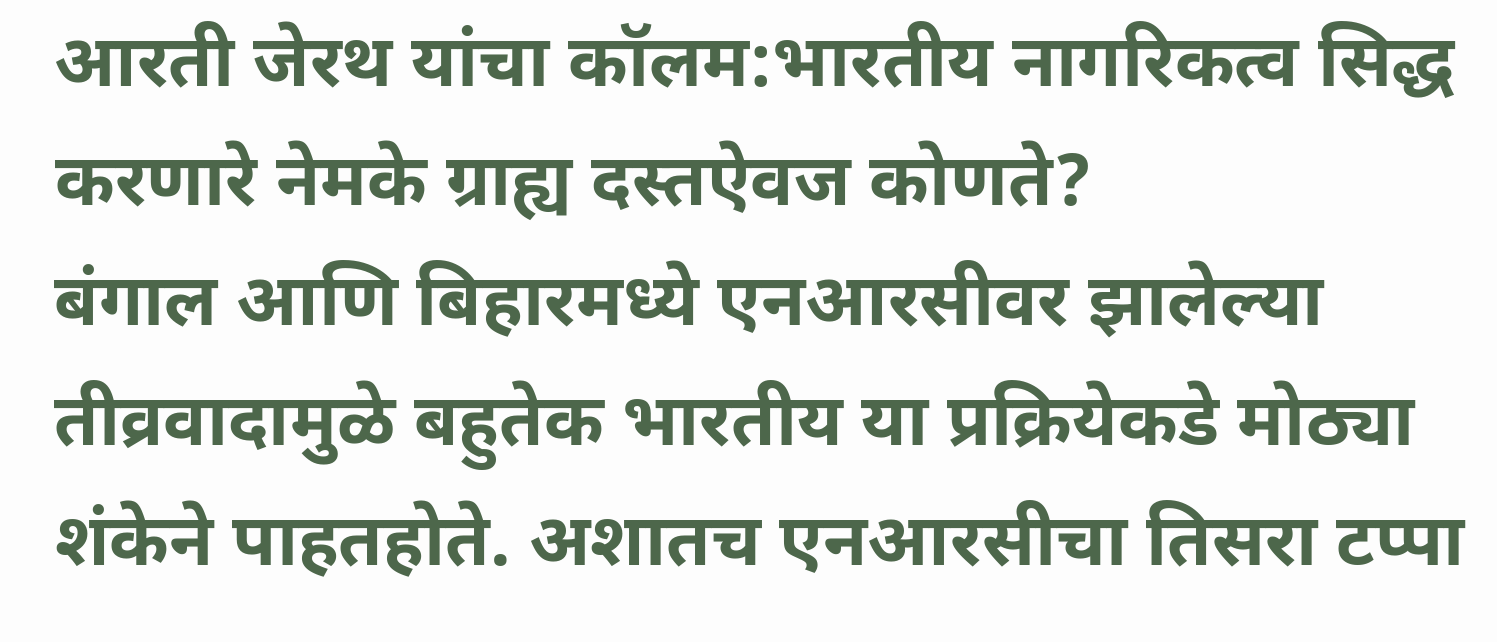आरती जेरथ यांचा कॉलम:भारतीय नागरिकत्व सिद्ध करणारे नेमके ग्राह्य दस्तऐवज कोणते?
बंगाल आणि बिहारमध्ये एनआरसीवर झालेल्या तीव्रवादामुळे बहुतेक भारतीय या प्रक्रियेकडे मोठ्या शंकेने पाहतहोते. अशातच एनआरसीचा तिसरा टप्पा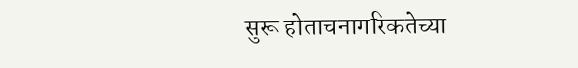सुरू होताचनागरिकतेच्या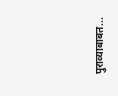पुराव्याबाबत...